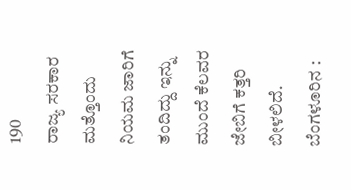190
ರಾಜ್ಯ ಸರಕಾರ ಮತ್ತೊಂದು ನಿಯಮ ಜಾರಿಗೆ ತಂದಿದ್ದು ಇನ್ನು ಮುಂದೆ ಕೆಲವರ ಜೇಬಿಗೆ ಕತ್ತರಿ ಬೀಳಲಿದೆ.
ಬೆಂಗಳೂರಿನ :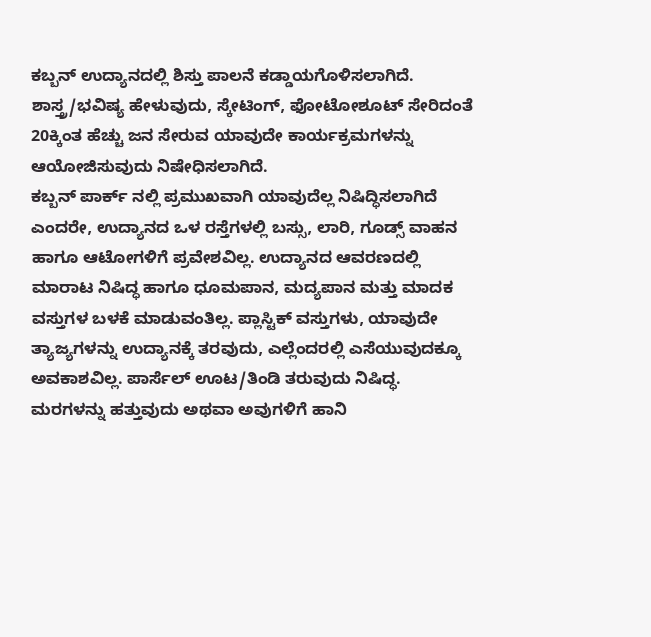ಕಬ್ಬನ್ ಉದ್ಯಾನದಲ್ಲಿ ಶಿಸ್ತು ಪಾಲನೆ ಕಡ್ಡಾಯಗೊಳಿಸಲಾಗಿದೆ. ಶಾಸ್ತ್ರ/ಭವಿಷ್ಯ ಹೇಳುವುದು, ಸ್ಕೇಟಿಂಗ್, ಫೋಟೋಶೂಟ್ ಸೇರಿದಂತೆ 20ಕ್ಕಿಂತ ಹೆಚ್ಚು ಜನ ಸೇರುವ ಯಾವುದೇ ಕಾರ್ಯಕ್ರಮಗಳನ್ನು ಆಯೋಜಿಸುವುದು ನಿಷೇಧಿಸಲಾಗಿದೆ.
ಕಬ್ಬನ್ ಪಾರ್ಕ್ ನಲ್ಲಿ ಪ್ರಮುಖವಾಗಿ ಯಾವುದೆಲ್ಲ ನಿಷಿದ್ಧಿಸಲಾಗಿದೆ ಎಂದರೇ, ಉದ್ಯಾನದ ಒಳ ರಸ್ತೆಗಳಲ್ಲಿ ಬಸ್ಸು, ಲಾರಿ, ಗೂಡ್ಸ್ ವಾಹನ ಹಾಗೂ ಆಟೋಗಳಿಗೆ ಪ್ರವೇಶವಿಲ್ಲ. ಉದ್ಯಾನದ ಆವರಣದಲ್ಲಿ ಮಾರಾಟ ನಿಷಿದ್ಧ ಹಾಗೂ ಧೂಮಪಾನ, ಮದ್ಯಪಾನ ಮತ್ತು ಮಾದಕ ವಸ್ತುಗಳ ಬಳಕೆ ಮಾಡುವಂತಿಲ್ಲ. ಪ್ಲಾಸ್ಟಿಕ್ ವಸ್ತುಗಳು, ಯಾವುದೇ ತ್ಯಾಜ್ಯಗಳನ್ನು ಉದ್ಯಾನಕ್ಕೆ ತರವುದು, ಎಲ್ಲೆಂದರಲ್ಲಿ ಎಸೆಯುವುದಕ್ಕೂ ಅವಕಾಶವಿಲ್ಲ. ಪಾರ್ಸೆಲ್ ಊಟ/ತಿಂಡಿ ತರುವುದು ನಿಷಿದ್ಧ. ಮರಗಳನ್ನು ಹತ್ತುವುದು ಅಥವಾ ಅವುಗಳಿಗೆ ಹಾನಿ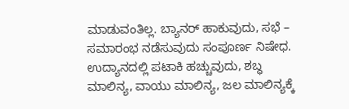ಮಾಡುವಂತಿಲ್ಲ. ಬ್ಯಾನರ್ ಹಾಕುವುದು, ಸಭೆ – ಸಮಾರಂಭ ನಡೆಸುವುದು ಸಂಪೂರ್ಣ ನಿಷೇಧ. ಉದ್ಯಾನದಲ್ಲಿ ಪಟಾಕಿ ಹಚ್ಚುವುದು, ಶಬ್ಧ ಮಾಲಿನ್ಯ, ವಾಯು ಮಾಲಿನ್ಯ, ಜಲ ಮಾಲಿನ್ಯಕ್ಕೆ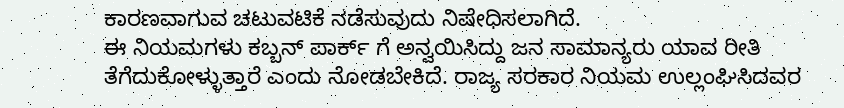ಕಾರಣವಾಗುವ ಚಟುವಟಿಕೆ ನಡೆಸುವುದು ನಿಷೇಧಿಸಲಾಗಿದೆ.
ಈ ನಿಯಮಗಳು ಕಬ್ಬನ್ ಪಾರ್ಕ್ ಗೆ ಅನ್ವಯಿಸಿದ್ದು ಜನ ಸಾಮಾನ್ಯರು ಯಾವ ರೀತಿ ತೆಗೆದುಕೋಳ್ಳುತ್ತಾರೆ ಎಂದು ನೋಡಬೇಕಿದೆ. ರಾಜ್ಯ ಸರಕಾರ ನಿಯಮ ಉಲ್ಲಂಘಿಸಿದವರ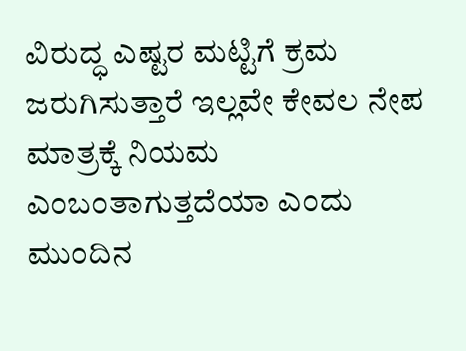ವಿರುದ್ಧ ಎಷ್ಟರ ಮಟ್ಟಿಗೆ ಕ್ರಮ ಜರುಗಿಸುತ್ತಾರೆ ಇಲ್ಲವೇ ಕೇವಲ ನೇಪ ಮಾತ್ರಕ್ಕೆ ನಿಯಮ ಎಂಬಂತಾಗುತ್ತದೆಯಾ ಎಂದು ಮುಂದಿನ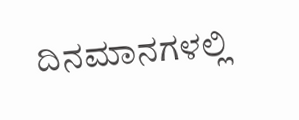ದಿನಮಾನಗಳಲ್ಲಿ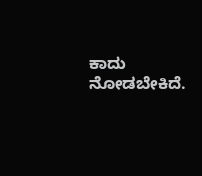ಕಾದು ನೋಡಬೇಕಿದೆ.